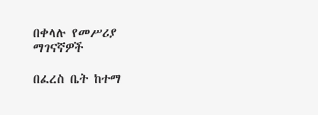በቀላሉ የመሥሪያ ማገናኛዎች

በፈረስ ቤት ከተማ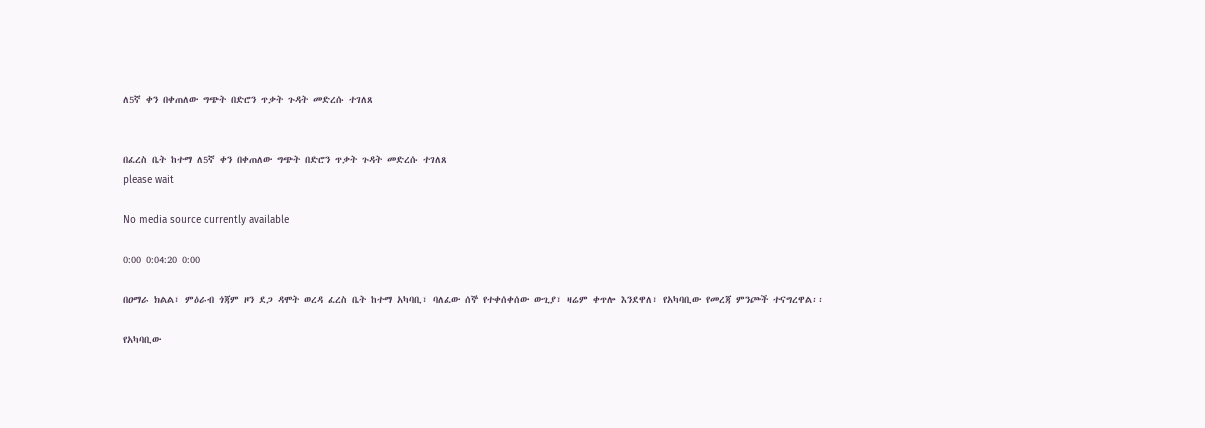ለ5ኛ ቀን በቀጠለው ግጭት በድሮን ጥቃት ጉዳት መድረሱ ተገለጸ


በፈረስ ቤት ከተማ ለ5ኛ ቀን በቀጠለው ግጭት በድሮን ጥቃት ጉዳት መድረሱ ተገለጸ
please wait

No media source currently available

0:00 0:04:20 0:00

በዐማራ ክልል፣ ምዕራብ ጎጃም ዞን ደጋ ዳሞት ወረዳ ፈረስ ቤት ከተማ አካባቢ፣ ባለፈው ሰኞ የተቀሰቀሰው ውጊያ፣ ዛሬም ቀጥሎ እንደዋለ፣ የአካባቢው የመረጃ ምንጮች ተናግረዋል፡፡

የአካባቢው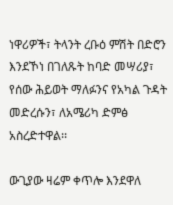ነዋሪዎች፣ ትላንት ረቡዕ ምሽት በድሮን እንደኾነ በገለጹት ከባድ መሣሪያ፣ የሰው ሕይወት ማለፉንና የአካል ጉዳት መድረሱን፣ ለአሜሪካ ድምፅ አስረድተዋል፡፡

ውጊያው ዛሬም ቀጥሎ እንደዋለ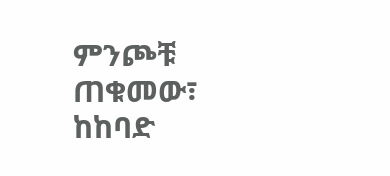ምንጮቹ ጠቁመው፣ ከከባድ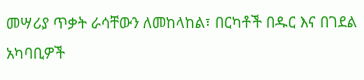መሣሪያ ጥቃት ራሳቸውን ለመከላከል፣ በርካቶች በዱር እና በገደል አካባቢዎች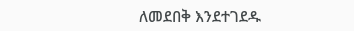ለመደበቅ እንደተገደዱ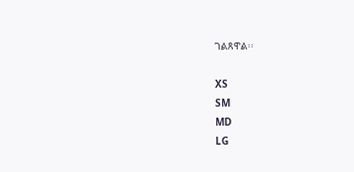ገልጸዋል፡፡

XS
SM
MD
LG